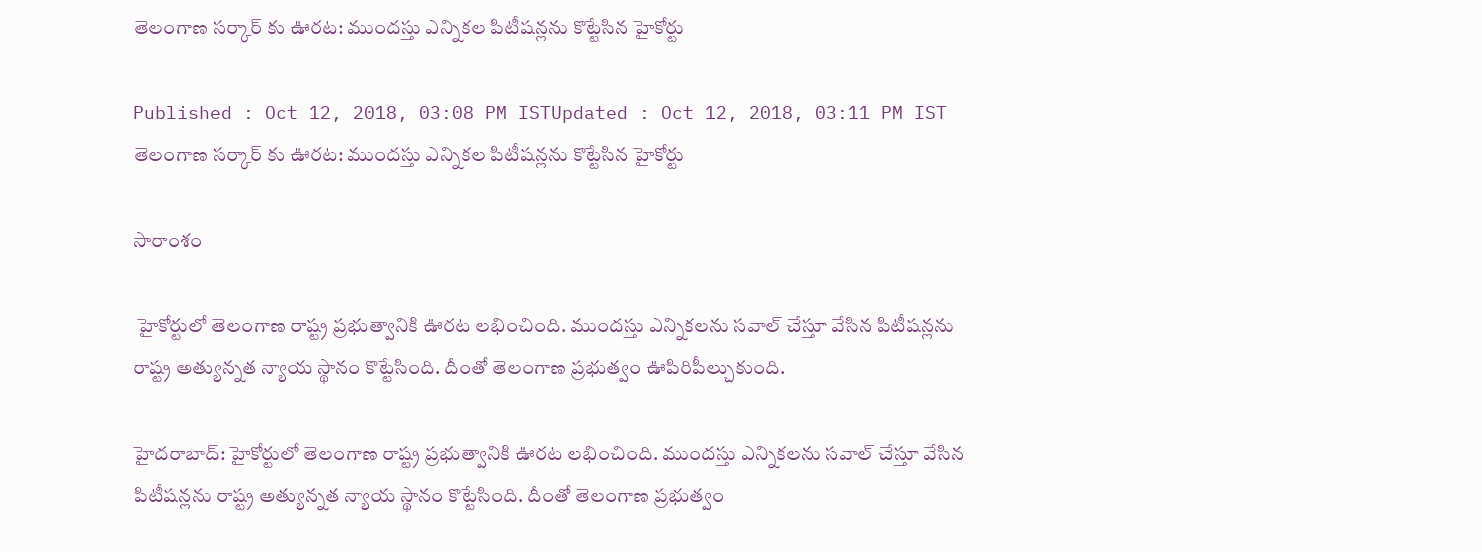తెలంగాణ సర్కార్ కు ఊరట: ముందస్తు ఎన్నికల పిటీషన్లను కొట్టేసిన హైకోర్టు

Published : Oct 12, 2018, 03:08 PM ISTUpdated : Oct 12, 2018, 03:11 PM IST
తెలంగాణ సర్కార్ కు ఊరట: ముందస్తు ఎన్నికల పిటీషన్లను కొట్టేసిన హైకోర్టు

సారాంశం

 హైకోర్టులో తెలంగాణ రాష్ట్ర ప్రభుత్వానికి ఊరట లభించింది. ముందస్తు ఎన్నికలను సవాల్ చేస్తూ వేసిన పిటీషన్లను రాష్ట్ర అత్యున్నత న్యాయ స్థానం కొట్టేసింది. దీంతో తెలంగాణ ప్రభుత్వం ఊపిరిపీల్చుకుంది.

హైదరాబాద్: హైకోర్టులో తెలంగాణ రాష్ట్ర ప్రభుత్వానికి ఊరట లభించింది. ముందస్తు ఎన్నికలను సవాల్ చేస్తూ వేసిన పిటీషన్లను రాష్ట్ర అత్యున్నత న్యాయ స్థానం కొట్టేసింది. దీంతో తెలంగాణ ప్రభుత్వం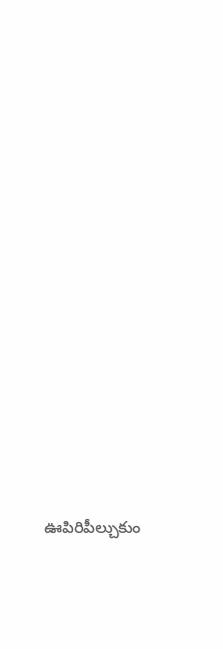ఊపిరిపీల్చుకుం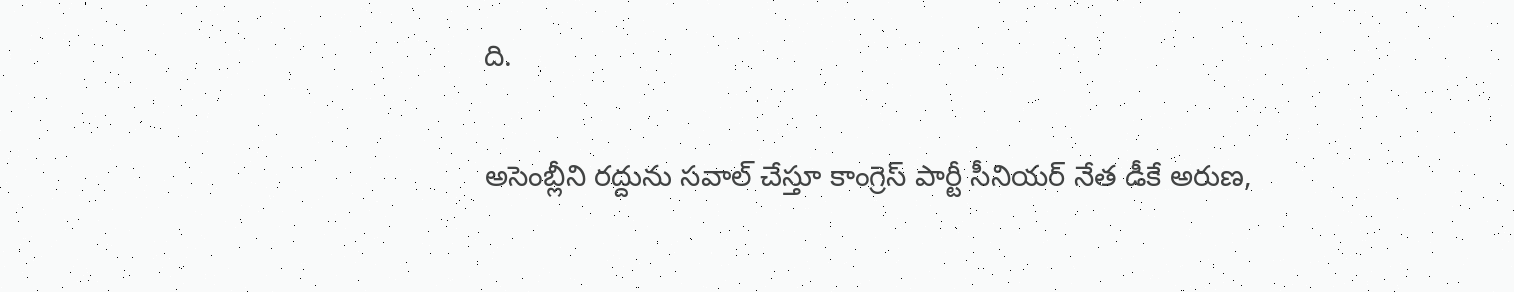ది.

అసెంబ్లీని రద్దును సవాల్ చేస్తూ కాంగ్రెస్ పార్టీ సీనియర్ నేత డీకే అరుణ,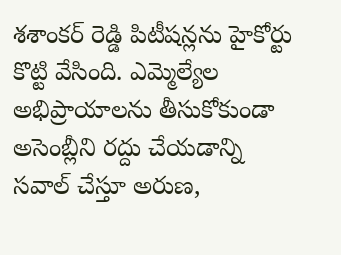శశాంకర్ రెడ్డి పిటీషన్లను హైకోర్టు కొట్టి వేసింది. ఎమ్మెల్యేల అభిప్రాయాలను తీసుకోకుండా అసెంబ్లీని రద్దు చేయడాన్ని సవాల్ చేస్తూ అరుణ,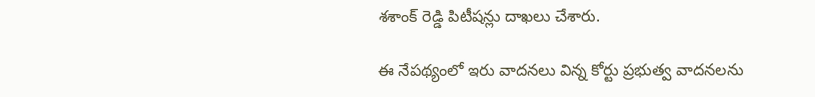శశాంక్ రెడ్డి పిటీషన్లు దాఖలు చేశారు.

ఈ నేపథ్యంలో ఇరు వాదనలు విన్న కోర్టు ప్రభుత్వ వాదనలను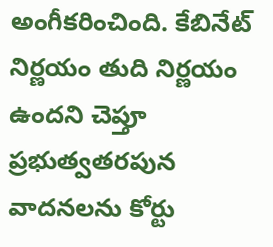అంగీకరించింది. కేబినేట్ నిర్ణయం తుది నిర్ణయం ఉందని చెప్తూ ప్రభుత్వతరపున వాదనలను కోర్టు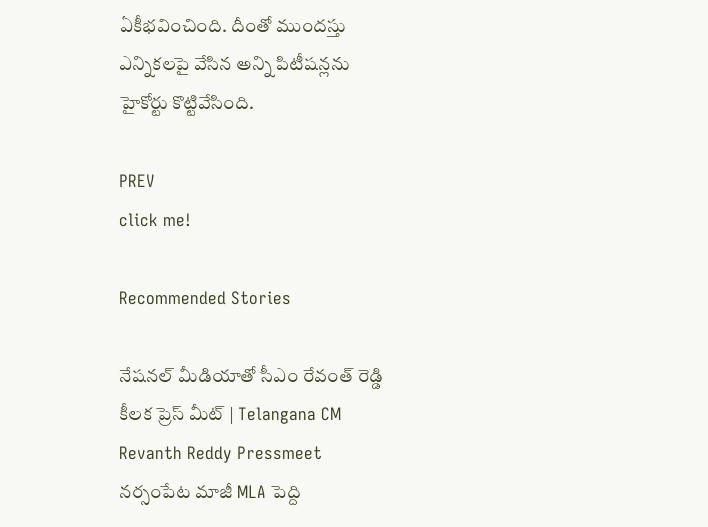ఏకీభవించింది. దీంతో ముందస్తు ఎన్నికలపై వేసిన అన్ని పిటీషన్లను హైకోర్టు కొట్టివేసింది.

PREV
click me!

Recommended Stories

నేషనల్ మీడియాతో సీఎం రేవంత్ రెడ్డి కీలక ప్రెస్ మీట్ | Telangana CM Revanth Reddy Pressmeet
నర్సంపేట మాజీ MLA పెద్ది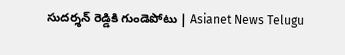సుదర్శన్ రెడ్డికి గుండెపోటు | Asianet News Telugu